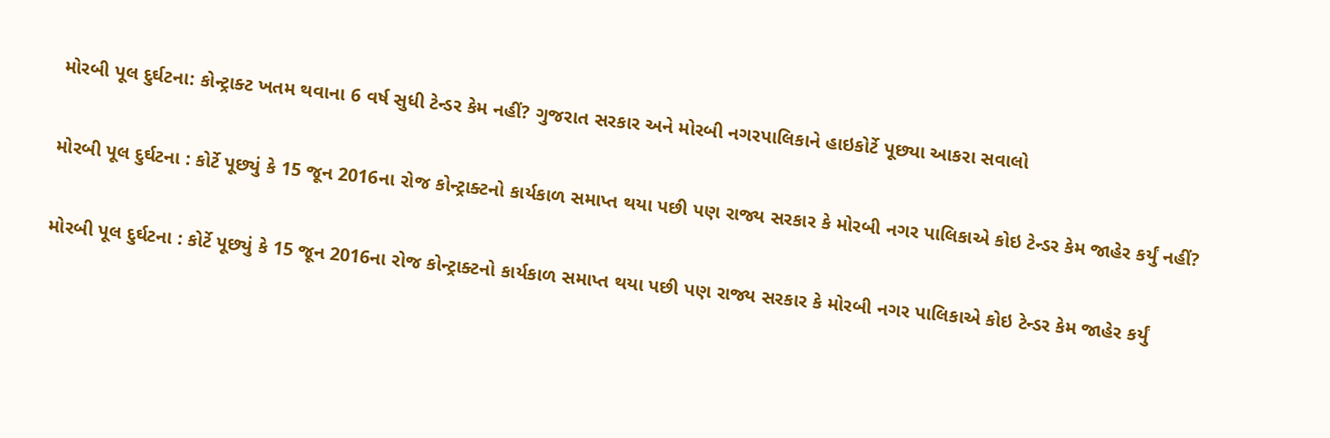મોરબી પૂલ દુર્ઘટના: કોન્ટ્રાક્ટ ખતમ થવાના 6 વર્ષ સુધી ટેન્ડર કેમ નહીં? ગુજરાત સરકાર અને મોરબી નગરપાલિકાને હાઇકોર્ટે પૂછ્યા આકરા સવાલો

મોરબી પૂલ દુર્ઘટના : કોર્ટે પૂછ્યું કે 15 જૂન 2016ના રોજ કોન્ટ્રાક્ટનો કાર્યકાળ સમાપ્ત થયા પછી પણ રાજ્ય સરકાર કે મોરબી નગર પાલિકાએ કોઇ ટેન્ડર કેમ જાહેર કર્યું નહીં?

મોરબી પૂલ દુર્ઘટના : કોર્ટે પૂછ્યું કે 15 જૂન 2016ના રોજ કોન્ટ્રાક્ટનો કાર્યકાળ સમાપ્ત થયા પછી પણ રાજ્ય સરકાર કે મોરબી નગર પાલિકાએ કોઇ ટેન્ડર કેમ જાહેર કર્યું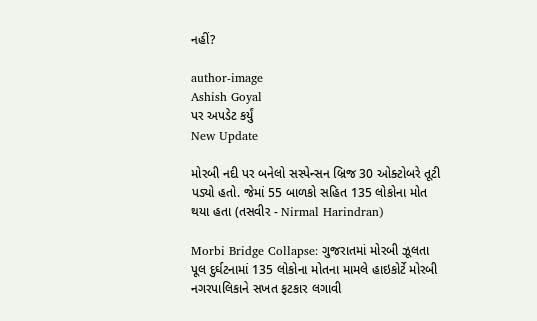નહીં?

author-image
Ashish Goyal
પર અપડેટ કર્યું
New Update

મોરબી નદી પર બનેલો સસ્પેન્સન બ્રિજ 30 ઓક્ટોબરે તૂટી પડ્યો હતો. જેમાં 55 બાળકો સહિત 135 લોકોના મોત થયા હતા (તસવીર - Nirmal Harindran)

Morbi Bridge Collapse: ગુજરાતમાં મોરબી ઝૂલતા પૂલ દુર્ઘટનામાં 135 લોકોના મોતના મામલે હાઇકોર્ટે મોરબી નગરપાલિકાને સખત ફટકાર લગાવી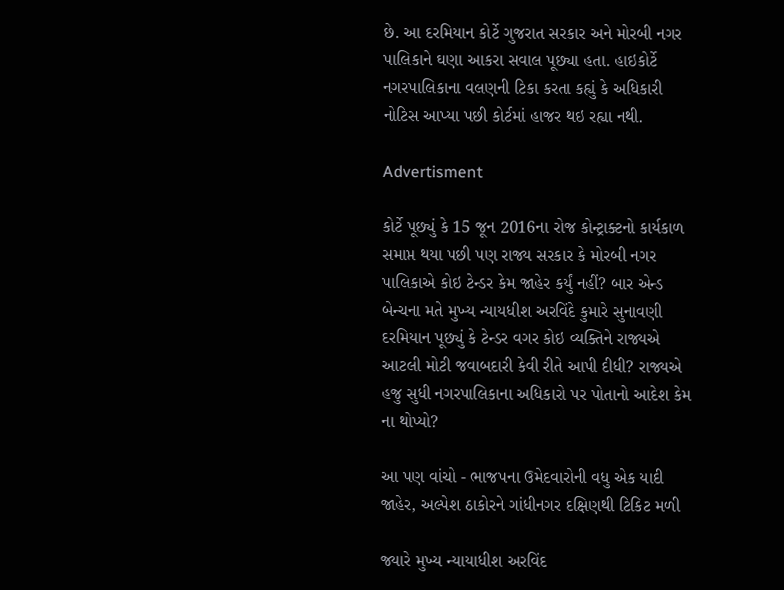છે. આ દરમિયાન કોર્ટે ગુજરાત સરકાર અને મોરબી નગર પાલિકાને ઘણા આકરા સવાલ પૂછ્યા હતા. હાઇકોર્ટે નગરપાલિકાના વલણની ટિકા કરતા કહ્યું કે અધિકારી નોટિસ આપ્યા પછી કોર્ટમાં હાજર થઇ રહ્યા નથી.

Advertisment

કોર્ટે પૂછ્યું કે 15 જૂન 2016ના રોજ કોન્ટ્રાક્ટનો કાર્યકાળ સમાપ્ત થયા પછી પણ રાજ્ય સરકાર કે મોરબી નગર પાલિકાએ કોઇ ટેન્ડર કેમ જાહેર કર્યું નહીં? બાર એન્ડ બેન્ચના મતે મુખ્ય ન્યાયધીશ અરવિંદે કુમારે સુનાવણી દરમિયાન પૂછ્યું કે ટેન્ડર વગર કોઇ વ્યક્તિને રાજ્યએ આટલી મોટી જવાબદારી કેવી રીતે આપી દીધી? રાજ્યએ હજુ સુધી નગરપાલિકાના અધિકારો પર પોતાનો આદેશ કેમ ના થોપ્યો?

આ પણ વાંચો - ભાજપના ઉમેદવારોની વધુ એક યાદી જાહેર, અલ્પેશ ઠાકોરને ગાંધીનગર દક્ષિણથી ટિકિટ મળી

જ્યારે મુખ્ય ન્યાયાધીશ અરવિંદ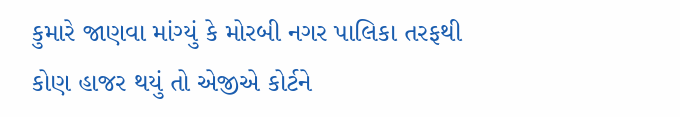કુમારે જાણવા માંગ્યું કે મોરબી નગર પાલિકા તરફથી કોણ હાજર થયું તો એજીએ કોર્ટને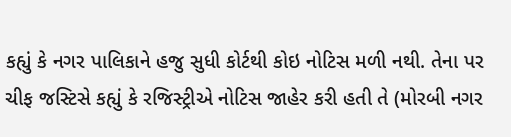કહ્યું કે નગર પાલિકાને હજુ સુધી કોર્ટથી કોઇ નોટિસ મળી નથી. તેના પર ચીફ જસ્ટિસે કહ્યું કે રજિસ્ટ્રીએ નોટિસ જાહેર કરી હતી તે (મોરબી નગર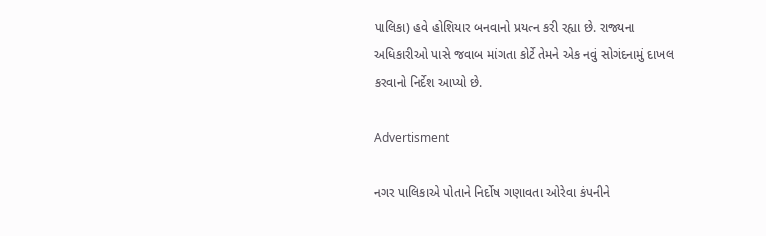પાલિકા) હવે હોશિયાર બનવાનો પ્રયત્ન કરી રહ્યા છે. રાજ્યના અધિકારીઓ પાસે જવાબ માંગતા કોર્ટે તેમને એક નવું સોગંદનામું દાખલ કરવાનો નિર્દેશ આપ્યો છે.

Advertisment

નગર પાલિકાએ પોતાને નિર્દોષ ગણાવતા ઓરેવા કંપનીને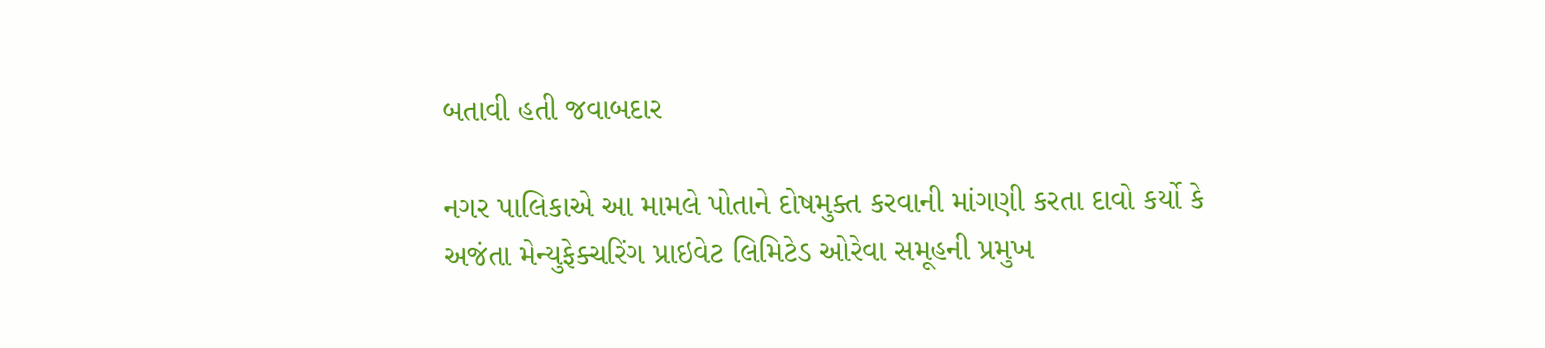બતાવી હતી જવાબદાર

નગર પાલિકાએ આ મામલે પોતાને દોષમુક્ત કરવાની માંગણી કરતા દાવો કર્યો કે અજંતા મેન્યુફેક્ચરિંગ પ્રાઇવેટ લિમિટેડ ઓરેવા સમૂહની પ્રમુખ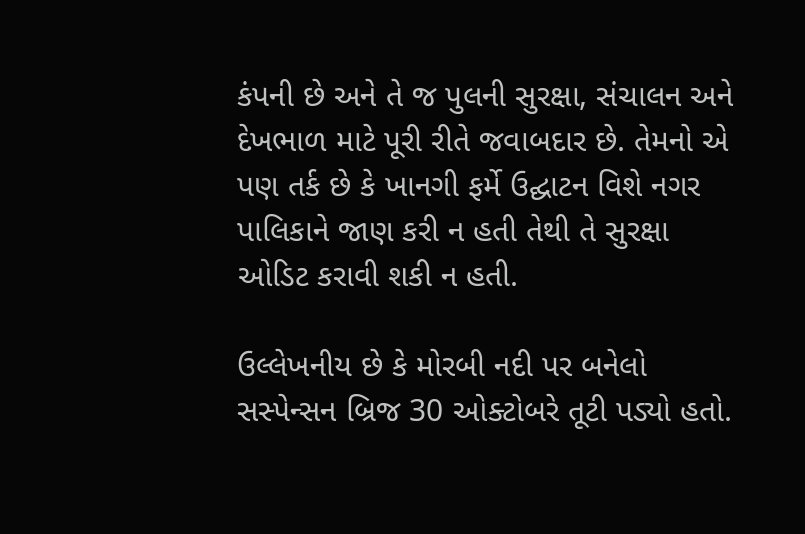કંપની છે અને તે જ પુલની સુરક્ષા, સંચાલન અને દેખભાળ માટે પૂરી રીતે જવાબદાર છે. તેમનો એ પણ તર્ક છે કે ખાનગી ફર્મે ઉદ્ઘાટન વિશે નગર પાલિકાને જાણ કરી ન હતી તેથી તે સુરક્ષા ઓડિટ કરાવી શકી ન હતી.

ઉલ્લેખનીય છે કે મોરબી નદી પર બનેલો સસ્પેન્સન બ્રિજ 30 ઓક્ટોબરે તૂટી પડ્યો હતો.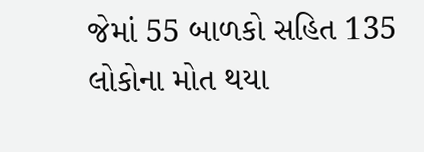જેમાં 55 બાળકો સહિત 135 લોકોના મોત થયા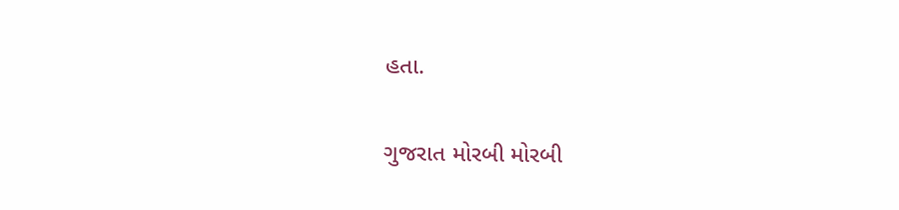હતા.

ગુજરાત મોરબી મોરબી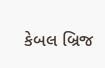કેબલ બ્રિજ